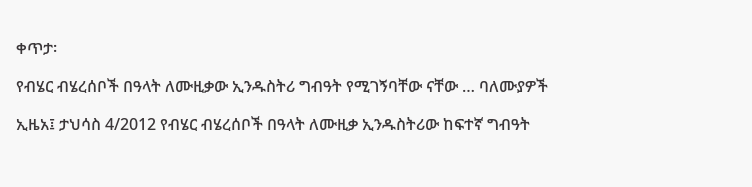ቀጥታ፡

የብሄር ብሄረሰቦች በዓላት ለሙዚቃው ኢንዱስትሪ ግብዓት የሚገኝባቸው ናቸው … ባለሙያዎች

ኢዜአ፤ ታህሳስ 4/2012 የብሄር ብሄረሰቦች በዓላት ለሙዚቃ ኢንዱስትሪው ከፍተኛ ግብዓት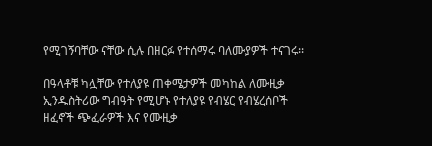የሚገኝባቸው ናቸው ሲሉ በዘርፉ የተሰማሩ ባለሙያዎች ተናገሩ፡፡

በዓላቶቹ ካሏቸው የተለያዩ ጠቀሜታዎች መካከል ለሙዚቃ ኢንዱስትሪው ግብዓት የሚሆኑ የተለያዩ የብሄር የብሄረሰቦች  ዘፈኖች ጭፈራዎች እና የሙዚቃ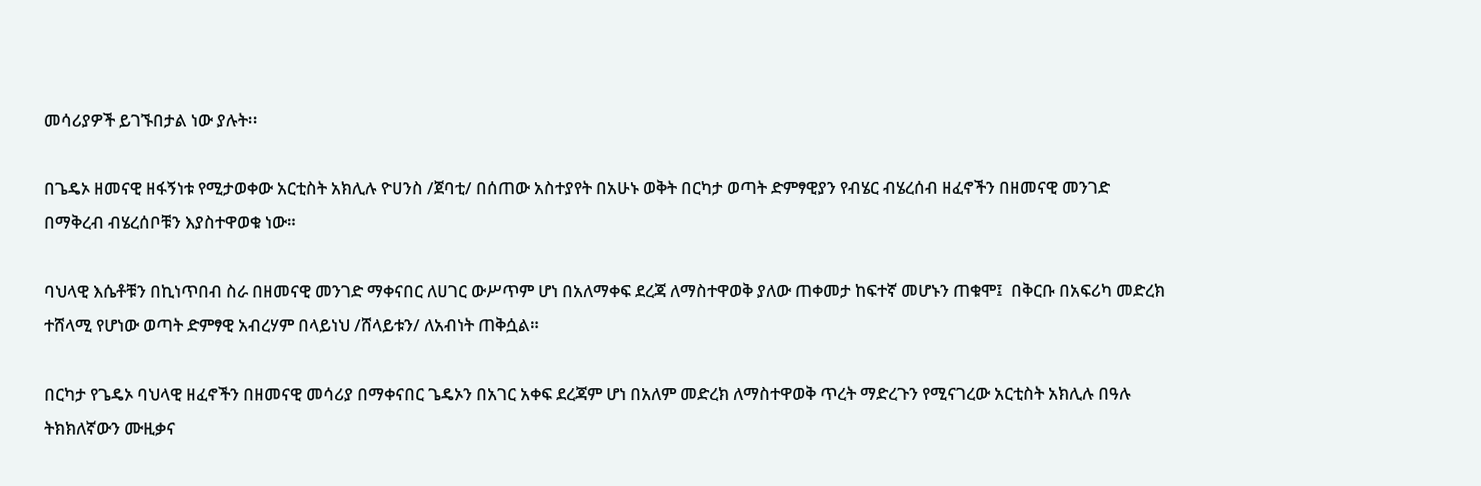መሳሪያዎች ይገኙበታል ነው ያሉት፡፡

በጌዴኦ ዘመናዊ ዘፋኝነቱ የሚታወቀው አርቲስት አክሊሉ ዮሀንስ /ጀባቲ/ በሰጠው አስተያየት በአሁኑ ወቅት በርካታ ወጣት ድምፃዊያን የብሄር ብሄረሰብ ዘፈኖችን በዘመናዊ መንገድ በማቅረብ ብሄረሰቦቹን እያስተዋወቁ ነው።

ባህላዊ እሴቶቹን በኪነጥበብ ስራ በዘመናዊ መንገድ ማቀናበር ለሀገር ውሥጥም ሆነ በአለማቀፍ ደረጃ ለማስተዋወቅ ያለው ጠቀመታ ከፍተኛ መሆኑን ጠቁሞ፤  በቅርቡ በአፍሪካ መድረክ ተሸላሚ የሆነው ወጣት ድምፃዊ አብረሃም በላይነህ /ሸላይቱን/ ለአብነት ጠቅሷል።

በርካታ የጌዴኦ ባህላዊ ዘፈኖችን በዘመናዊ መሳሪያ በማቀናበር ጌዴኦን በአገር አቀፍ ደረጃም ሆነ በአለም መድረክ ለማስተዋወቅ ጥረት ማድረጉን የሚናገረው አርቲስት አክሊሉ በዓሉ ትክክለኛውን ሙዚቃና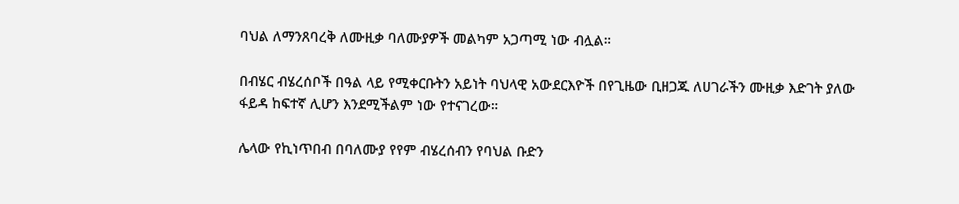ባህል ለማንጸባረቅ ለሙዚቃ ባለሙያዎች መልካም አጋጣሚ ነው ብሏል።

በብሄር ብሄረሰቦች በዓል ላይ የሚቀርቡትን አይነት ባህላዊ አውደርእዮች በየጊዜው ቢዘጋጁ ለሀገራችን ሙዚቃ እድገት ያለው ፋይዳ ከፍተኛ ሊሆን እንደሚችልም ነው የተናገረው።

ሌላው የኪነጥበብ በባለሙያ የየም ብሄረሰብን የባህል ቡድን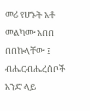መሪ የሆኑት አቶ መልካሙ አበበ በበኩላቸው ፤ ብሔርብሔረሰቦች አንድ ላይ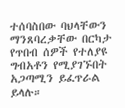ተሰባስበው ባህላቸውን ማንጸባረቃቸው በርካታ የጥበብ ሰዎች የተለያዩ ግብአቶን የሚያገኙበት አጋጣሚን ይፈጥራል ይላሉ።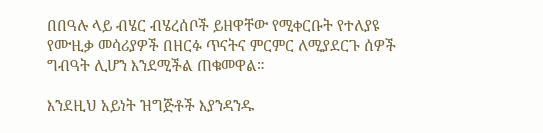በበዓሉ ላይ ብሄር ብሄረሰቦች ይዘዋቸው የሚቀርቡት የተለያዩ የሙዚቃ መሳሪያዎች በዘርፉ ጥናትና ምርምር ለሚያደርጉ ሰዎች ግብዓት ሊሆን እንደሚችል ጠቁመዋል።

እንደዚህ አይነት ዝግጅቶች እያንዳንዱ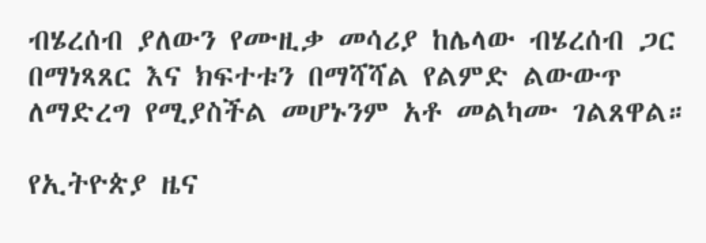ብሄረሰብ ያለውን የሙዚቃ መሳሪያ ከሌላው ብሄረሰብ ጋር በማነጻጸር እና ክፍተቱን በማሻሻል የልምድ ልውውጥ ለማድረግ የሚያስችል መሆኑንም አቶ መልካሙ ገልጸዋል።

የኢትዮጵያ ዜና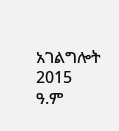አገልግሎት
2015
ዓ.ም